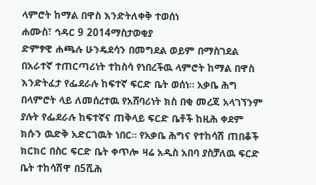ላምሮት ከማል በዋስ እንድትለቀቅ ተወሰነ
ሐሙስ፣ ኅዳር 9 2014ማስታወቂያ
ድምፃዊ ሐጫሉ ሁንዴደሳን በመግደል ወይም በማስገደል በአራተኛ ተጠርጣሪነት ተከስሳ የነበረችዉ ላምሮት ከማል በዋስ እንድትፈታ የፌደራሉ ከፍተኛ ፍርድ ቤት ወሰነ። አቃቤ ሕግ በላምሮት ላይ ለመሰረተዉ የአሸባሪነት ክስ በቂ መረጃ አላገኘንም ያሉት የፌደራሉ ከፍተኛና ጠቅላይ ፍርድ ቤቶች ከዚሕ ቀደም ክሱን ዉድቅ አድርገዉት ነበር። የአቃቤ ሕግና የተከሳሽ ጠበቆች ክርክር በስር ፍርድ ቤት ቀጥሎ ዛሬ አዲስ አበባ ያስቻለዉ ፍርድ ቤት ተከሳሽዋ በ5ሺሕ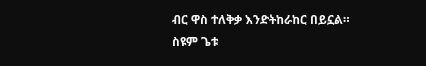ብር ዋስ ተለቅቃ እንድትከራከር በይኗል።
ስዩም ጌቱ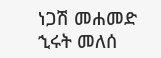ነጋሽ መሐመድ
ኂሩት መለሰ